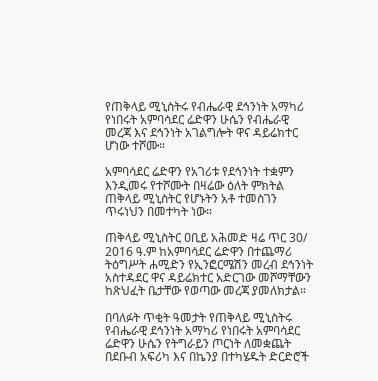የጠቅላይ ሚኒስትሩ የብሔራዊ ደኅንነት አማካሪ የነበሩት አምባሳደር ሬድዋን ሁሴን የብሔራዊ መረጃ እና ደኅንነት አገልግሎት ዋና ዳይሬክተር ሆነው ተሾሙ።

አምባሳደር ሬድዋን የአገሪቱ የደኅንነት ተቋምን እንዲመሩ የተሾሙት በዛሬው ዕለት ምክትል ጠቅላይ ሚኒስትር የሆኑትን አቶ ተመስገን ጥሩነህን በመተካት ነው።

ጠቅላይ ሚኒስትር ዐቢይ አሕመድ ዛሬ ጥር 30/ 2016 ዓ.ም ከአምባሳደር ሬድዋን በተጨማሪ ትዕግሥት ሐሚድን የኢንፎርሜሽን መረብ ደኅንነት አስተዳደር ዋና ዳይሬክተር አድርገው መሾማቸውን ከጽህፈት ቤታቸው የወጣው መረጃ ያመለክታል።

በባለፉት ጥቂት ዓመታት የጠቅላይ ሚኒስትሩ የብሔራዊ ደኅንነት አማካሪ የነበሩት አምባሳደር ሬድዋን ሁሴን የትግራይን ጦርነት ለመቋጨት በደቡብ አፍሪካ እና በኬንያ በተካሄዱት ድርድሮች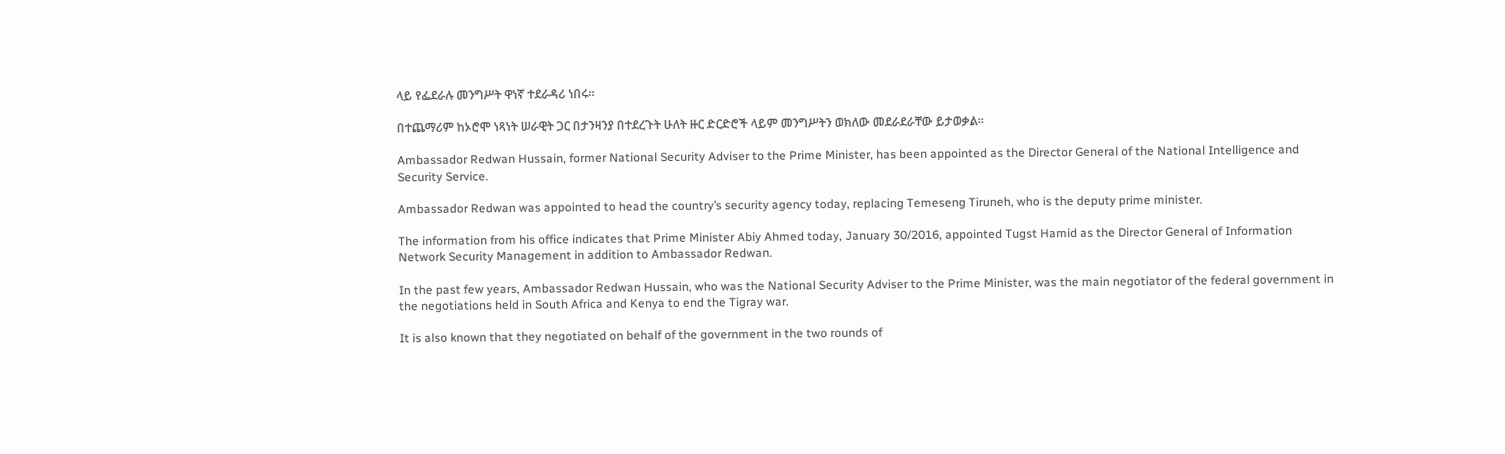ላይ የፌደራሉ መንግሥት ዋነኛ ተደራዳሪ ነበሩ።

በተጨማሪም ከኦሮሞ ነጻነት ሠራዊት ጋር በታንዛንያ በተደረጉት ሁለት ዙር ድርድሮች ላይም መንግሥትን ወክለው መደራደራቸው ይታወቃል።

Ambassador Redwan Hussain, former National Security Adviser to the Prime Minister, has been appointed as the Director General of the National Intelligence and Security Service.

Ambassador Redwan was appointed to head the country’s security agency today, replacing Temeseng Tiruneh, who is the deputy prime minister.

The information from his office indicates that Prime Minister Abiy Ahmed today, January 30/2016, appointed Tugst Hamid as the Director General of Information Network Security Management in addition to Ambassador Redwan.

In the past few years, Ambassador Redwan Hussain, who was the National Security Adviser to the Prime Minister, was the main negotiator of the federal government in the negotiations held in South Africa and Kenya to end the Tigray war.

It is also known that they negotiated on behalf of the government in the two rounds of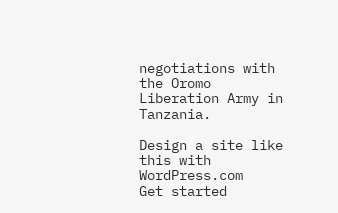negotiations with the Oromo Liberation Army in Tanzania.

Design a site like this with WordPress.com
Get started